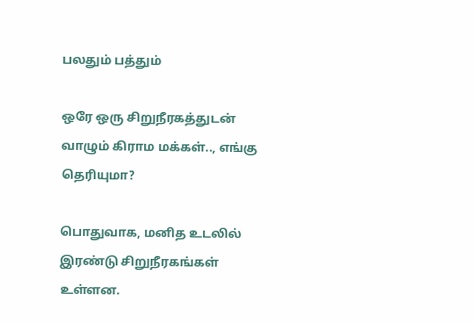பலதும் பத்தும்

ஒரே ஒரு சிறுநீரகத்துடன் வாழும் கிராம மக்கள்.., எங்கு தெரியுமா?

பொதுவாக, மனித உடலில் இரண்டு சிறுநீரகங்கள் உள்ளன.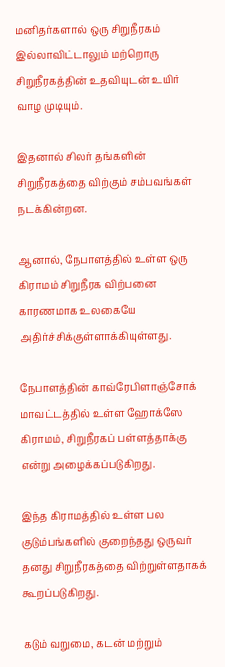மனிதர்களால் ஒரு சிறுநீரகம் இல்லாவிட்டாலும் மற்றொரு சிறுநீரகத்தின் உதவியுடன் உயிர் வாழ முடியும்.

இதனால் சிலர் தங்களின் சிறுநீரகத்தை விற்கும் சம்பவங்கள் நடக்கின்றன.

ஆனால், நேபாளத்தில் உள்ள ஒரு கிராமம் சிறுநீரக விற்பனை காரணமாக உலகையே அதிர்ச்சிக்குள்ளாக்கியுள்ளது.

நேபாளத்தின் காவ்ரேபிளாஞ்சோக் மாவட்டத்தில் உள்ள ஹோக்ஸே கிராமம், சிறுநீரகப் பள்ளத்தாக்கு என்று அழைக்கப்படுகிறது.

இந்த கிராமத்தில் உள்ள பல குடும்பங்களில் குறைந்தது ஒருவர் தனது சிறுநீரகத்தை விற்றுள்ளதாகக் கூறப்படுகிறது.

கடும் வறுமை, கடன் மற்றும்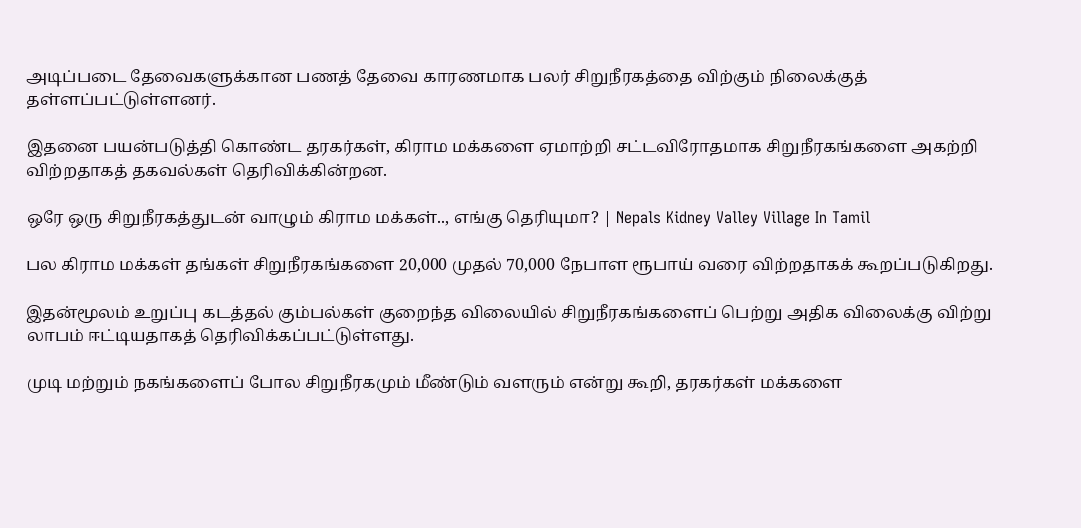அடிப்படை தேவைகளுக்கான பணத் தேவை காரணமாக பலர் சிறுநீரகத்தை விற்கும் நிலைக்குத் தள்ளப்பட்டுள்ளனர்.

இதனை பயன்படுத்தி கொண்ட தரகர்கள், கிராம மக்களை ஏமாற்றி சட்டவிரோதமாக சிறுநீரகங்களை அகற்றி விற்றதாகத் தகவல்கள் தெரிவிக்கின்றன.

ஒரே ஒரு சிறுநீரகத்துடன் வாழும் கிராம மக்கள்.., எங்கு தெரியுமா? | Nepals Kidney Valley Village In Tamil

பல கிராம மக்கள் தங்கள் சிறுநீரகங்களை 20,000 முதல் 70,000 நேபாள ரூபாய் வரை விற்றதாகக் கூறப்படுகிறது.

இதன்மூலம் உறுப்பு கடத்தல் கும்பல்கள் குறைந்த விலையில் சிறுநீரகங்களைப் பெற்று அதிக விலைக்கு விற்று லாபம் ஈட்டியதாகத் தெரிவிக்கப்பட்டுள்ளது.

முடி மற்றும் நகங்களைப் போல சிறுநீரகமும் மீண்டும் வளரும் என்று கூறி, தரகர்கள் மக்களை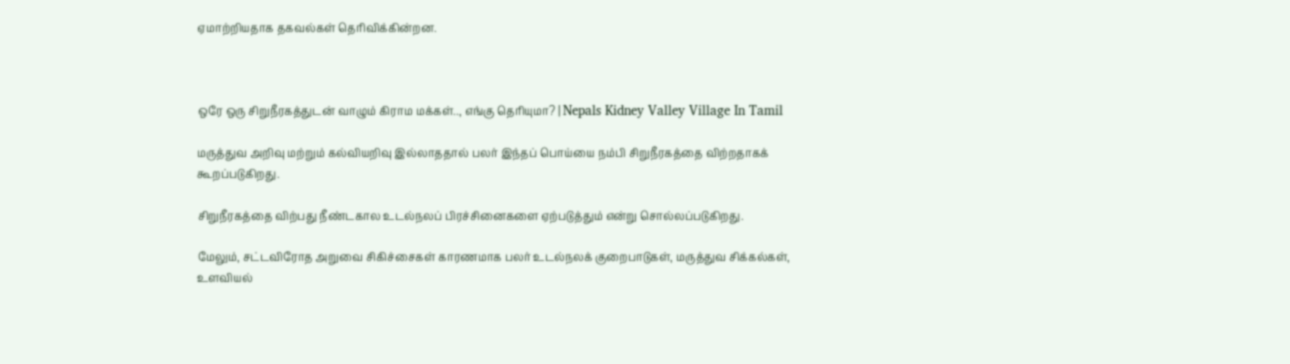ஏமாற்றியதாக தகவல்கள் தெரிவிக்கின்றன.



ஒரே ஒரு சிறுநீரகத்துடன் வாழும் கிராம மக்கள்.., எங்கு தெரியுமா? | Nepals Kidney Valley Village In Tamil

மருத்துவ அறிவு மற்றும் கல்வியறிவு இல்லாததால் பலர் இந்தப் பொய்யை நம்பி சிறுநீரகத்தை விற்றதாகக் கூறப்படுகிறது.

சிறுநீரகத்தை விற்பது நீண்டகால உடல்நலப் பிரச்சினைகளை ஏற்படுத்தும் என்று சொல்லப்படுகிறது.

மேலும், சட்டவிரோத அறுவை சிகிச்சைகள் காரணமாக பலர் உடல்நலக் குறைபாடுகள், மருத்துவ சிக்கல்கள், உளவியல்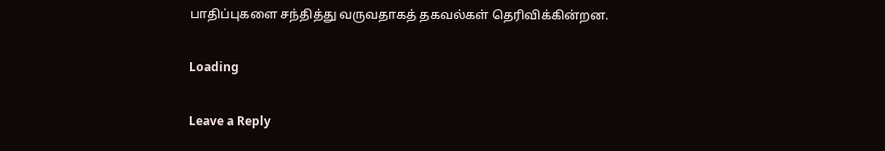பாதிப்புகளை சந்தித்து வருவதாகத் தகவல்கள் தெரிவிக்கின்றன.

Loading

Leave a Reply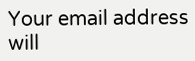Your email address will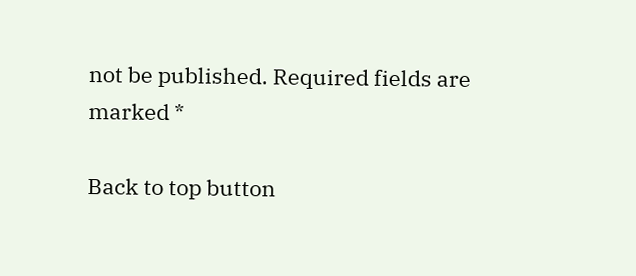not be published. Required fields are marked *

Back to top button